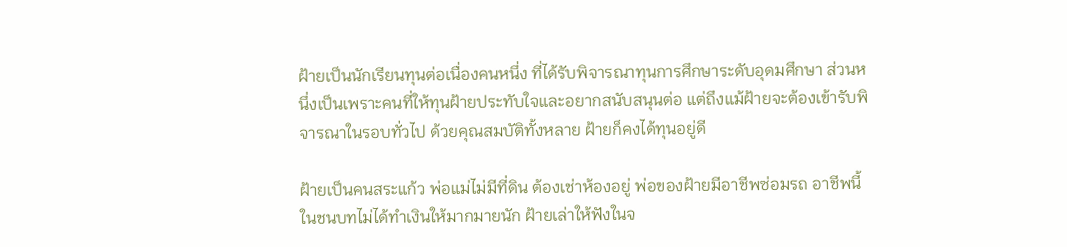ฝ้ายเป็นนักเรียนทุนต่อเนื่องคนหนึ่ง ที่ได้รับพิจารณาทุนการศึกษาระดับอุดมศึกษา ส่วนหนึ่งเป็นเพราะคนที่ให้ทุนฝ้ายประทับใจและอยากสนับสนุนต่อ แต่ถึงแม้ฝ้ายจะต้องเข้ารับพิจารณาในรอบทั่วไป ด้วยคุณสมบัติทั้งหลาย ฝ้ายก็คงได้ทุนอยู่ดี

ฝ้ายเป็นคนสระแก้ว พ่อแม่ไม่มีที่ดิน ต้องเช่าห้องอยู่ พ่อของฝ้ายมีอาชีพซ่อมรถ อาชีพนี้ในชนบทไม่ได้ทำเงินให้มากมายนัก ฝ้ายเล่าให้ฟังในจ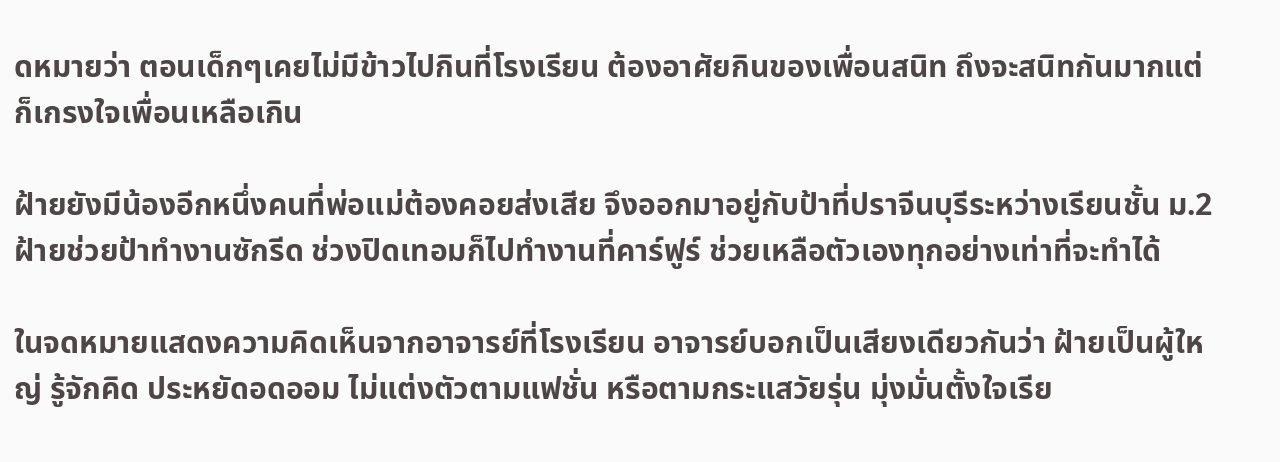ดหมายว่า ตอนเด็กๆเคยไม่มีข้าวไปกินที่โรงเรียน ต้องอาศัยกินของเพื่อนสนิท ถึงจะสนิทกันมากแต่ก็เกรงใจเพื่อนเหลือเกิน

ฝ้ายยังมีน้องอีกหนึ่งคนที่พ่อแม่ต้องคอยส่งเสีย จึงออกมาอยู่กับป้าที่ปราจีนบุรีระหว่างเรียนชั้น ม.2 ฝ้ายช่วยป้าทำงานซักรีด ช่วงปิดเทอมก็ไปทำงานที่คาร์ฟูร์ ช่วยเหลือตัวเองทุกอย่างเท่าที่จะทำได้

ในจดหมายแสดงความคิดเห็นจากอาจารย์ที่โรงเรียน อาจารย์บอกเป็นเสียงเดียวกันว่า ฝ้ายเป็นผู้ใหญ่ รู้จักคิด ประหยัดอดออม ไม่แต่งตัวตามแฟชั่น หรือตามกระแสวัยรุ่น มุ่งมั่นตั้งใจเรีย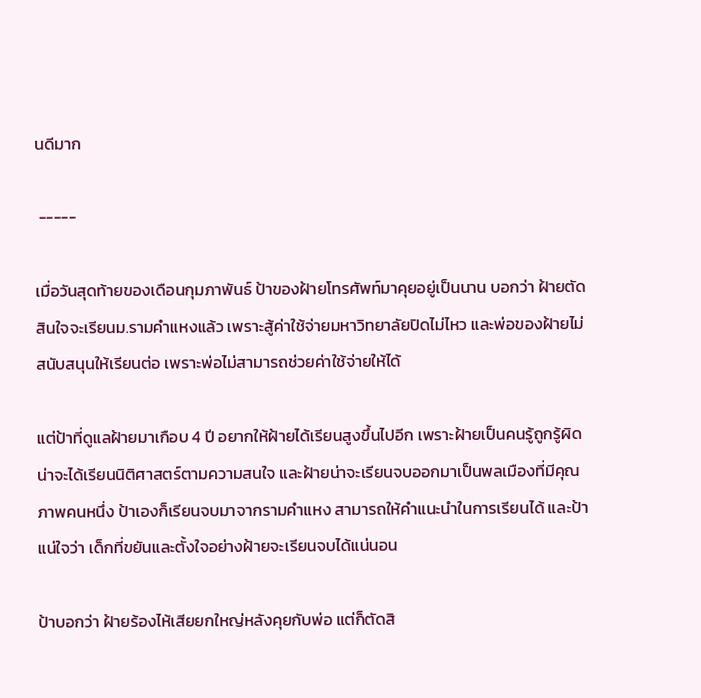นดีมาก

 -----

เมื่อวันสุดท้ายของเดือนกุมภาพันธ์ ป้าของฝ้ายโทรศัพท์มาคุยอยู่เป็นนาน บอกว่า ฝ้ายตัดสินใจจะเรียนม.รามคำแหงแล้ว เพราะสู้ค่าใช้จ่ายมหาวิทยาลัยปิดไม่ไหว และพ่อของฝ้ายไม่สนับสนุนให้เรียนต่อ เพราะพ่อไม่สามารถช่วยค่าใช้จ่ายให้ได้

แต่ป้าที่ดูแลฝ้ายมาเกือบ 4 ปี อยากให้ฝ้ายได้เรียนสูงขึ้นไปอีก เพราะฝ้ายเป็นคนรู้ถูกรู้ผิด น่าจะได้เรียนนิติศาสตร์ตามความสนใจ และฝ้ายน่าจะเรียนจบออกมาเป็นพลเมืองที่มีคุณภาพคนหนึ่ง ป้าเองก็เรียนจบมาจากรามคำแหง สามารถให้คำแนะนำในการเรียนได้ และป้าแน่ใจว่า เด็กที่ขยันและตั้งใจอย่างฝ้ายจะเรียนจบได้แน่นอน

ป้าบอกว่า ฝ้ายร้องไห้เสียยกใหญ่หลังคุยกับพ่อ แต่ก็ตัดสิ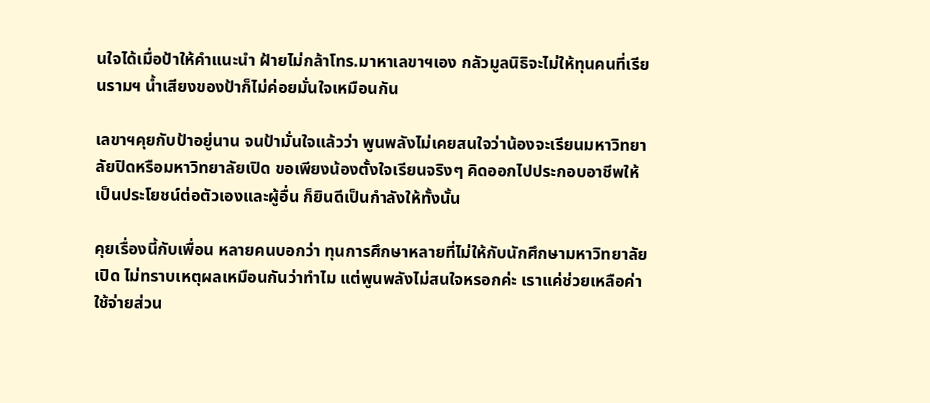นใจได้เมื่อป้าให้คำแนะนำ ฝ้ายไม่กล้าโทร.มาหาเลขาฯเอง กลัวมูลนิธิจะไม่ให้ทุนคนที่เรียนรามฯ น้ำเสียงของป้าก็ไม่ค่อยมั่นใจเหมือนกัน

เลขาฯคุยกับป้าอยู่นาน จนป้ามั่นใจแล้วว่า พูนพลังไม่เคยสนใจว่าน้องจะเรียนมหาวิทยาลัยปิดหรือมหาวิทยาลัยเปิด ขอเพียงน้องตั้งใจเรียนจริงๆ คิดออกไปประกอบอาชีพให้เป็นประโยชน์ต่อตัวเองและผู้อื่น ก็ยินดีเป็นกำลังให้ทั้งนั้น

คุยเรื่องนี้กับเพื่อน หลายคนบอกว่า ทุนการศึกษาหลายที่ไม่ให้กับนักศึกษามหาวิทยาลัยเปิด ไม่ทราบเหตุผลเหมือนกันว่าทำไม แต่พูนพลังไม่สนใจหรอกค่ะ เราแค่ช่วยเหลือค่าใช้จ่ายส่วน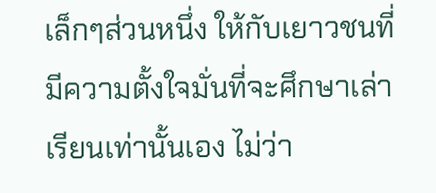เล็กๆส่วนหนึ่ง ให้กับเยาวชนที่มีความตั้งใจมั่นที่จะศึกษาเล่าเรียนเท่านั้นเอง ไม่ว่า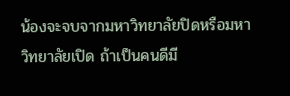น้องจะจบจากมหาวิทยาลัยปิดหรือมหาวิทยาลัยเปิด ถ้าเป็นคนดีมี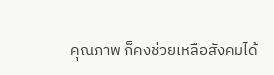คุณภาพ ก็คงช่วยเหลือสังคมได้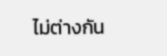ไม่ต่างกัน